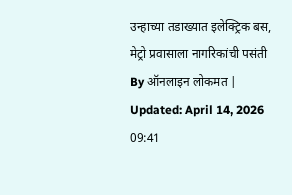उन्हाच्या तडाख्यात इलेक्ट्रिक बस, मेट्रो प्रवासाला नागरिकांची पसंती
By ऑनलाइन लोकमत | Updated: April 14, 2026 09:41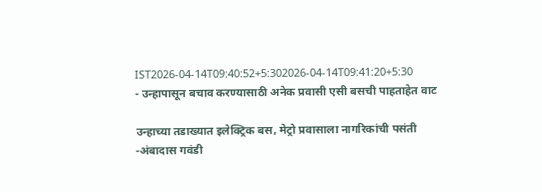IST2026-04-14T09:40:52+5:302026-04-14T09:41:20+5:30
- उन्हापासून बचाव करण्यासाठी अनेक प्रवासी एसी बसची पाहताहेत वाट

उन्हाच्या तडाख्यात इलेक्ट्रिक बस, मेट्रो प्रवासाला नागरिकांची पसंती
-अंबादास गवंडी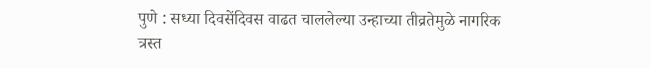पुणे : सध्या दिवसेंदिवस वाढत चाललेल्या उन्हाच्या तीव्रतेमुळे नागरिक त्रस्त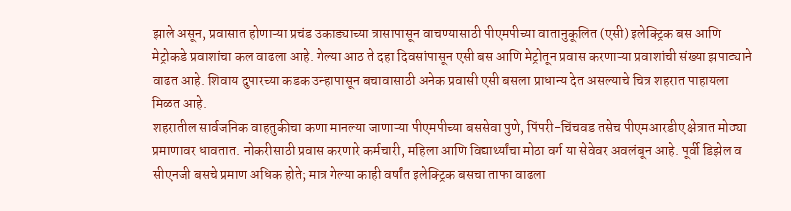झाले असून, प्रवासात होणाऱ्या प्रचंड उकाड्याच्या त्रासापासून वाचण्यासाठी पीएमपीच्या वातानुकूलित (एसी) इलेक्ट्रिक बस आणि मेट्रोकडे प्रवाशांचा कल वाढला आहे. गेल्या आठ ते दहा दिवसांपासून एसी बस आणि मेट्रोतून प्रवास करणाऱ्या प्रवाशांची संख्या झपाट्याने वाढत आहे. शिवाय दुपारच्या कडक उन्हापासून बचावासाठी अनेक प्रवासी एसी बसला प्राधान्य देत असल्याचे चित्र शहरात पाहायला मिळत आहे.
शहरातील सार्वजनिक वाहतुकीचा कणा मानल्या जाणाऱ्या पीएमपीच्या बससेवा पुणे, पिंपरी-चिंचवड तसेच पीएमआरडीए क्षेत्रात मोठ्या प्रमाणावर धावतात. नोकरीसाठी प्रवास करणारे कर्मचारी, महिला आणि विद्यार्थ्यांचा मोठा वर्ग या सेवेवर अवलंबून आहे. पूर्वी डिझेल व सीएनजी बसचे प्रमाण अधिक होते; मात्र गेल्या काही वर्षांत इलेक्ट्रिक बसचा ताफा वाढला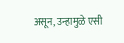असून, उन्हामुळे एसी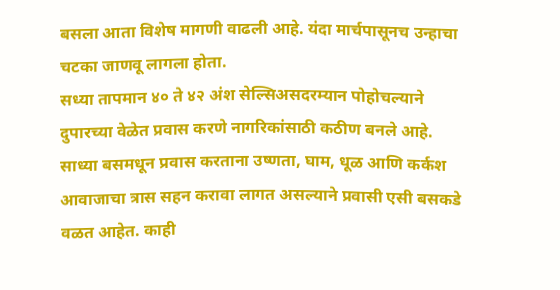बसला आता विशेष मागणी वाढली आहे. यंदा मार्चपासूनच उन्हाचा चटका जाणवू लागला होता.
सध्या तापमान ४० ते ४२ अंश सेल्सिअसदरम्यान पोहोचल्याने दुपारच्या वेळेत प्रवास करणे नागरिकांसाठी कठीण बनले आहे. साध्या बसमधून प्रवास करताना उष्णता, घाम, धूळ आणि कर्कश आवाजाचा त्रास सहन करावा लागत असल्याने प्रवासी एसी बसकडे वळत आहेत. काही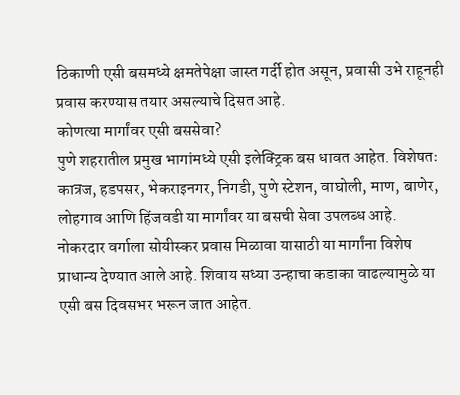ठिकाणी एसी बसमध्ये क्षमतेपेक्षा जास्त गर्दी होत असून, प्रवासी उभे राहूनही प्रवास करण्यास तयार असल्याचे दिसत आहे.
कोणत्या मार्गांवर एसी बससेवा?
पुणे शहरातील प्रमुख भागांमध्ये एसी इलेक्ट्रिक बस धावत आहेत. विशेषतः कात्रज, हडपसर, भेकराइनगर, निगडी, पुणे स्टेशन, वाघोली, माण, बाणेर, लोहगाव आणि हिंजवडी या मार्गांवर या बसची सेवा उपलब्ध आहे. नोकरदार वर्गाला सोयीस्कर प्रवास मिळावा यासाठी या मार्गांना विशेष प्राधान्य देण्यात आले आहे. शिवाय सध्या उन्हाचा कडाका वाढल्यामुळे या एसी बस दिवसभर भरून जात आहेत.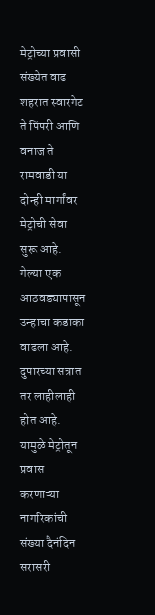मेट्रोच्या प्रवासी संख्येत वाढ
शहरात स्वारगेट ते पिंपरी आणि वनाज ते रामवाडी या दोन्ही मार्गांवर मेट्रोची सेवा सुरू आहे. गेल्या एक आठवड्यापासून उन्हाचा कडाका वाढला आहे. दुपारच्या सत्रात तर लाहीलाही होत आहे. यामुळे मेट्रोतून प्रवास करणाऱ्या नागरिकांची संख्या दैनंदिन सरासरी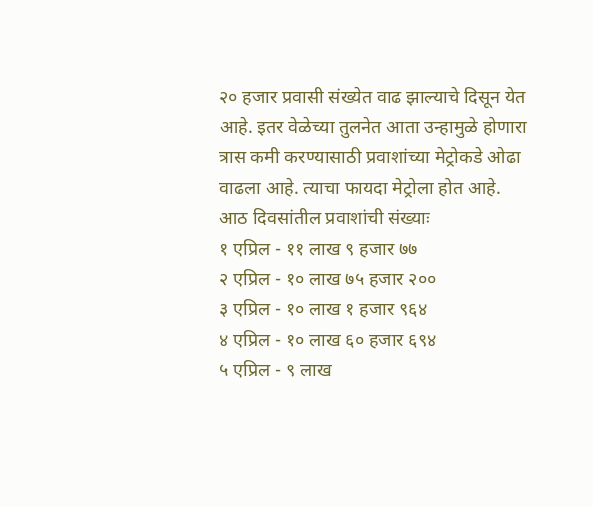२० हजार प्रवासी संख्येत वाढ झाल्याचे दिसून येत आहे. इतर वेळेच्या तुलनेत आता उन्हामुळे होणारा त्रास कमी करण्यासाठी प्रवाशांच्या मेट्रोकडे ओढा वाढला आहे. त्याचा फायदा मेट्रोला होत आहे.
आठ दिवसांतील प्रवाशांची संख्याः
१ एप्रिल - ११ लाख ९ हजार ७७
२ एप्रिल - १० लाख ७५ हजार २००
३ एप्रिल - १० लाख १ हजार ९६४
४ एप्रिल - १० लाख ६० हजार ६९४
५ एप्रिल - ९ लाख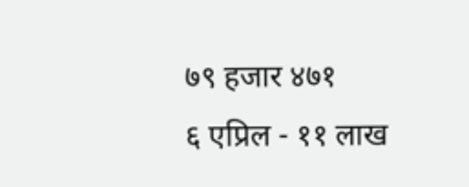७९ हजार ४७१
६ एप्रिल - ११ लाख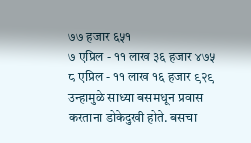७७ हजार ६५१
७ एप्रिल - ११ लाख ३६ हजार ४७५
८ एप्रिल - ११ लाख १६ हजार ९२९
उन्हामुळे साध्या बसमधून प्रवास करताना डोकेदुखी होते. बसचा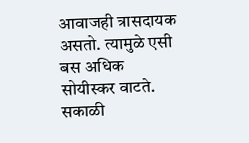आवाजही त्रासदायक असतो. त्यामुळे एसी बस अधिक सोयीस्कर वाटते. सकाळी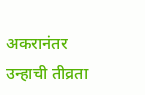अकरानंतर उन्हाची तीव्रता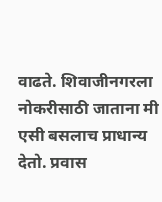वाढते. शिवाजीनगरला नोकरीसाठी जाताना मी एसी बसलाच प्राधान्य देतो. प्रवास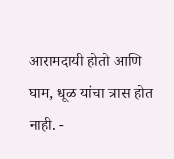आरामदायी होतो आणि घाम, धूळ यांचा त्रास होत नाही. -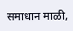समाधान माळी,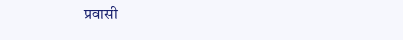प्रवासी